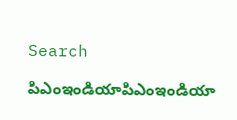Search

పిఎంఇండియాపిఎంఇండియా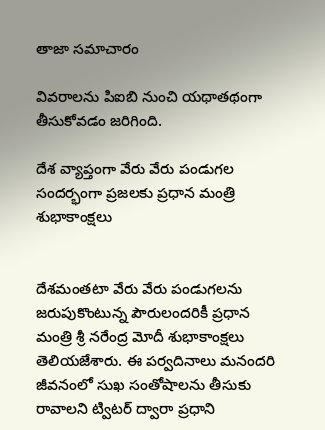తాజా స‌మాచారం

వివరాలను పిఐబి నుంచి యథాతథంగా తీసుకోవడం జరిగింది.

దేశ వ్యాప్తంగా వేరు వేరు పండుగల సందర్భంగా ప్రజలకు ప్రధాన మంత్రి శుభాకాంక్ష‌లు


దేశమంతటా వేరు వేరు పండుగలను జరుపుకొంటున్న పౌరులందరికీ ప్రధాన మంత్రి శ్రీ నరేంద్ర మోదీ శుభాకాంక్ష‌లు తెలియజేశారు. ఈ పర్వదినాలు మనందరి జీవనంలో సుఖ సంతోషాలను తీసుకు రావాలని ట్విటర్ ద్వారా ప్రధాని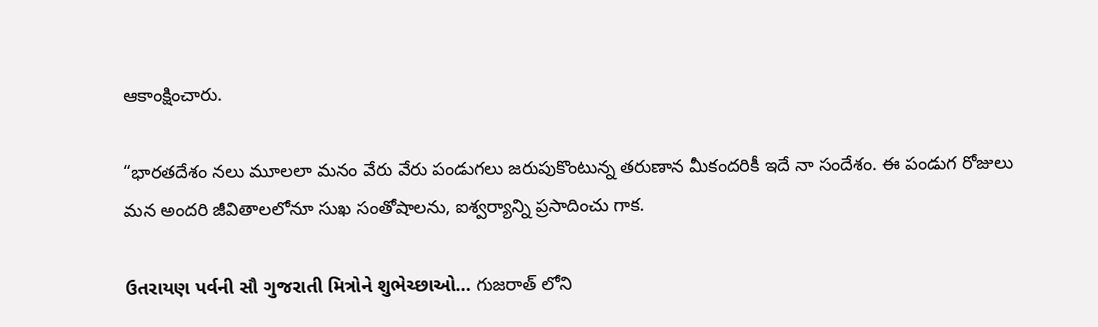ఆకాంక్షించారు.

“భారతదేశం నలు మూలలా మనం వేరు వేరు పండుగలు జరుపుకొంటున్న తరుణాన మీకందరికీ ఇదే నా సందేశం. ఈ పండుగ రోజులు మన అందరి జీవితాలలోనూ సుఖ సంతోషాలను, ఐశ్వర్యాన్ని ప్రసాదించు గాక.

ઉતરાયણ પર્વની સૌ ગુજરાતી મિત્રોને શુભેચ્છાઓ… గుజరాత్ లోని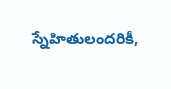స్నేహితులందరికీ,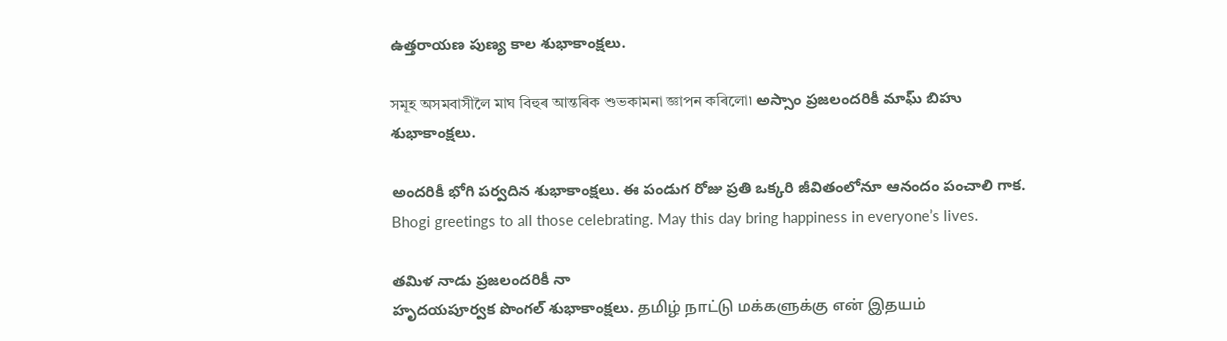ఉత్తరాయణ పుణ్య కాల శుభాకాంక్ష‌లు.

সমূহ অসমবাসীলৈ মাঘ বিহুৰ আন্তৰিক শুভকামনা জ্ঞাপন কৰিলো৷ అస్సాం ప్రజలందరికీ మాఘ్ బిహు శుభాకాంక్ష‌లు.

అంద‌రికీ భోగి ప‌ర్వ‌దిన శుభాకాంక్ష‌లు. ఈ పండుగ రోజు ప్రతి ఒక్కరి జీవితంలోనూ ఆనందం పంచాలి గాక. Bhogi greetings to all those celebrating. May this day bring happiness in everyone’s lives.

తమిళ నాడు ప్రజలందరికీ నా
హృద‌య‌పూర్వ‌క‌ పొంగల్ శుభాకాంక్ష‌లు. தமிழ் நாட்டு மக்களுக்கு என் இதயம்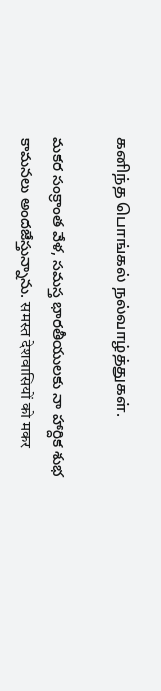கனிந்த பொங்கல் நல்வாழ்த்துகள்.

మకర సంక్రాంత వేళ, సమస్త భారతీయులకు నా హార్దిక శుభ కామనలు అందజేస్తున్నాను. समस्त देशवासियों को मकर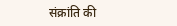संक्रांति की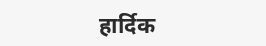हार्दिक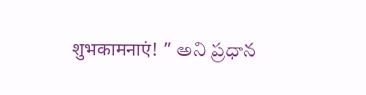शुभकामनाएं! ” అని ప్రధాన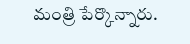మంత్రి పేర్కొన్నారు.